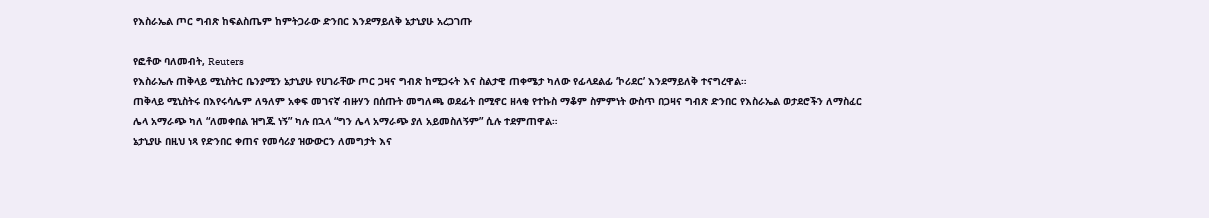የእስራኤል ጦር ግብጽ ከፍልስጤም ከምትጋራው ድንበር እንደማይለቅ ኔታኒያሁ አረጋገጡ

የፎቶው ባለመብት, Reuters
የእስራኤሉ ጠቅላይ ሚኒስትር ቤንያሚን ኔታኒያሁ የሀገራቸው ጦር ጋዛና ግብጽ ከሚጋሩት እና ስልታዊ ጠቀሜታ ካለው የፊላደልፊ ‘ኮሪደር’ እንደማይለቅ ተናግረዋል።
ጠቅላይ ሚኒስትሩ በእየሩሳሌም ለዓለም አቀፍ መገናኛ ብዙሃን በሰጡት መግለጫ ወደፊት በሚኖር ዘላቂ የተኩስ ማቆም ስምምነት ውስጥ በጋዛና ግብጽ ድንበር የእስራኤል ወታደሮችን ለማስፈር ሌላ አማራጭ ካለ “ለመቀበል ዝግጁ ነኝ” ካሉ በኋላ “ግን ሌላ አማራጭ ያለ አይመስለኝም” ሲሉ ተደምጠዋል።
ኔታኒያሁ በዚህ ነጻ የድንበር ቀጠና የመሳሪያ ዝውውርን ለመግታት እና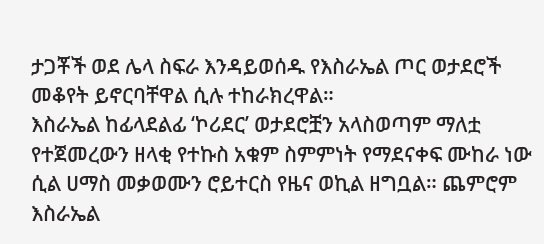ታጋቾች ወደ ሌላ ስፍራ እንዳይወሰዱ የእስራኤል ጦር ወታደሮች መቆየት ይኖርባቸዋል ሲሉ ተከራክረዋል።
እስራኤል ከፊላደልፊ ‘ኮሪደር’ ወታደሮቿን አላስወጣም ማለቷ የተጀመረውን ዘላቂ የተኩስ አቁም ስምምነት የማደናቀፍ ሙከራ ነው ሲል ሀማስ መቃወሙን ሮይተርስ የዜና ወኪል ዘግቧል። ጨምሮም እስራኤል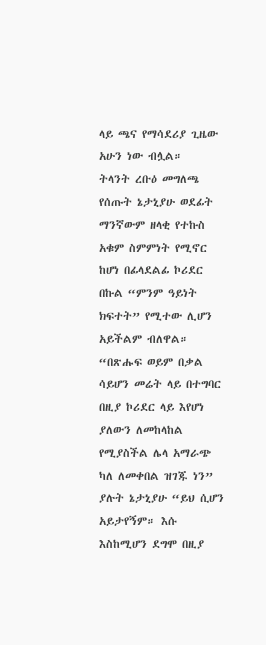ላይ ጫና የማሳደሪያ ጊዜው አሁን ነው ብሏል።
ትላንት ረቡዕ መግለጫ የሰጡት ኔታኒያሁ ወደፊት ማንኛውም ዘላቂ የተኩስ አቁም ስምምነት የሚኖር ከሆነ በፊላደልፊ ኮሪደር በኩል “ምንም ዓይነት ክፍተት” የሚተው ሊሆን አይችልም ብለዋል።
“በጽሑፍ ወይም በቃል ሳይሆን መሬት ላይ በተግባር በዚያ ኮሪደር ላይ እየሆነ ያለውን ለመከላከል የሚያስችል ሌላ አማራጭ ካለ ለመቀበል ዝገጁ ነን” ያሉት ኔታኒያሁ “ይህ ሲሆን አይታየኝም። እሱ እስከሚሆን ደግሞ በዚያ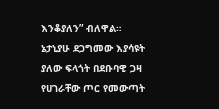እንቆያለን” ብለዋል።
ኔታኒያሁ ደጋግመው እያሳዩት ያለው ፍላጎት በደቡባዊ ጋዛ የሀገራቸው ጦር የመውጣት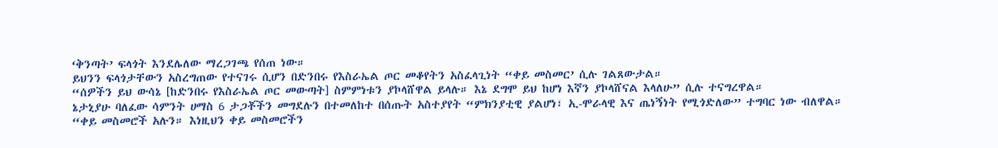‘ቅንጣት’ ፍላጎት እንደሌለው ማረጋገጫ የሰጠ ነው።
ይህንን ፍላጎታቸውን አስረግጠው የተናገሩ ሲሆን በድንበሩ የእስራኤል ጦር መቆየትን አስፈላጊነት “ቀይ መስመር’ ሲሉ ገልጸውታል።
“ሰዎችን ይህ ውሳኔ [ከድንበሩ የእስራኤል ጦር መውጣት] ስምምነቱን ያኮላሸዋል ይላሉ። እኔ ደግሞ ይህ ከሆነ እኛን ያኮላሸናል እላለሁ” ሲሉ ተናግረዋል።
ኔታኒያሁ ባለፈው ሳምንት ሀማስ 6 ታጋቾችን መግደሉን በተመለከተ በሰጡት አስተያየት “ምክንያቲዊ ያልሆነ፣ ኢ-ሞራላዊ እና ጤነኝነት የሚጎድለው” ተግባር ነው ብለዋል።
“ቀይ መስመሮች አሉን። እነዚህን ቀይ መስመሮችን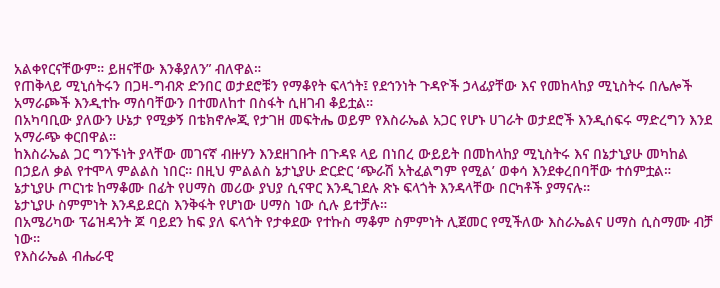አልቀየርናቸውም። ይዘናቸው እንቆያለን” ብለዋል።
የጠቅላይ ሚኒሰትሩን በጋዛ-ግብጽ ድንበር ወታደሮቹን የማቆየት ፍላጎት፤ የደኅንነት ጉዳዮች ኃላፊያቸው እና የመከላከያ ሚኒስትሩ በሌሎች አማራጮች እንዲተኩ ማሰባቸውን በተመለከተ በስፋት ሲዘገብ ቆይቷል።
በአካባቢው ያለውን ሁኔታ የሚቃኝ በቴክኖሎጂ የታገዘ መፍትሔ ወይም የእስራኤል አጋር የሆኑ ሀገራት ወታደሮች እንዲሰፍሩ ማድረግን እንደ አማራጭ ቀርበዋል።
ከእስራኤል ጋር ግንኙነት ያላቸው መገናኛ ብዙሃን እንደዘገቡት በጉዳዩ ላይ በነበረ ውይይት በመከላከያ ሚኒስትሩ እና በኔታኒያሁ መካከል በኃይለ ቃል የተሞላ ምልልስ ነበር። በዚህ ምልልስ ኔታኒያሁ ድርድር ‘ጭራሽ አትፈልግም የሚል’ ወቀሳ እንደቀረበባቸው ተሰምቷል።
ኔታኒያሁ ጦርነቱ ከማቆሙ በፊት የሀማስ መሪው ያህያ ሲናዋር እንዲገደሉ ጽኑ ፍላጎት እንዳላቸው በርካቶች ያማናሉ።
ኔታኒያሁ ስምምነት እንዳይደርስ እንቅፋት የሆነው ሀማስ ነው ሲሉ ይተቻሉ።
በአሜሪካው ፕሬዝዳንት ጆ ባይደን ከፍ ያለ ፍላጎት የታቀደው የተኩስ ማቆም ስምምነት ሊጀመር የሚችለው እስራኤልና ሀማስ ሲስማሙ ብቻ ነው።
የእስራኤል ብሔራዊ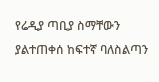የሬዲያ ጣቢያ ስማቸውን ያልተጠቀሰ ከፍተኛ ባለስልጣን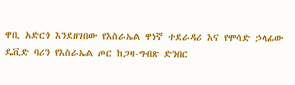ዋቢ አድርጎ እንደዘገበው የእስራኤል ዋነኛ ተደራዳሪ እና የሞሳድ ኃላፊው ዴቪድ ባሪን የእስራኤል ጦር ከጋዛ-ግብጽ ድንበር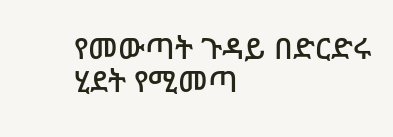የመውጣት ጉዳይ በድርድሩ ሂደት የሚመጣ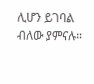ሊሆን ይገባል ብለው ያምናሉ።